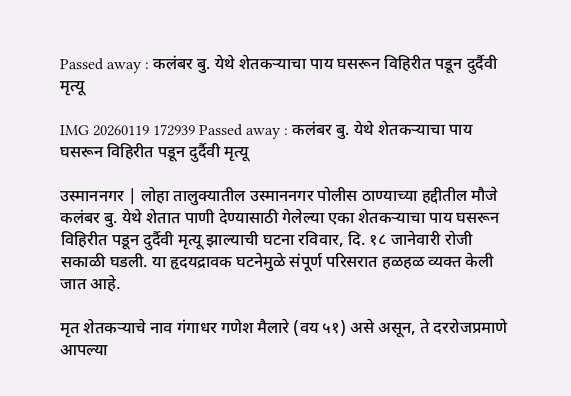Passed away : कलंबर बु. येथे शेतकऱ्याचा पाय घसरून विहिरीत पडून दुर्दैवी मृत्यू

IMG 20260119 172939 Passed away : कलंबर बु. येथे शेतकऱ्याचा पाय घसरून विहिरीत पडून दुर्दैवी मृत्यू

उस्माननगर | लोहा तालुक्यातील उस्माननगर पोलीस ठाण्याच्या हद्दीतील मौजे कलंबर बु. येथे शेतात पाणी देण्यासाठी गेलेल्या एका शेतकऱ्याचा पाय घसरून विहिरीत पडून दुर्दैवी मृत्यू झाल्याची घटना रविवार, दि. १८ जानेवारी रोजी सकाळी घडली. या हृदयद्रावक घटनेमुळे संपूर्ण परिसरात हळहळ व्यक्त केली जात आहे.

मृत शेतकऱ्याचे नाव गंगाधर गणेश मैलारे (वय ५१) असे असून, ते दररोजप्रमाणे आपल्या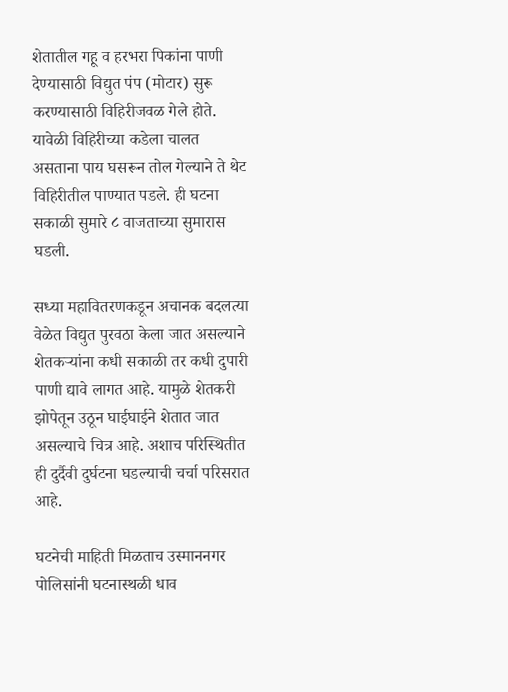शेतातील गहू व हरभरा पिकांना पाणी देण्यासाठी विद्युत पंप (मोटार) सुरू करण्यासाठी विहिरीजवळ गेले होते. यावेळी विहिरीच्या कडेला चालत असताना पाय घसरून तोल गेल्याने ते थेट विहिरीतील पाण्यात पडले. ही घटना सकाळी सुमारे ८ वाजताच्या सुमारास घडली.

सध्या महावितरणकडून अचानक बदलत्या वेळेत विद्युत पुरवठा केला जात असल्याने शेतकऱ्यांना कधी सकाळी तर कधी दुपारी पाणी द्यावे लागत आहे. यामुळे शेतकरी झोपेतून उठून घाईघाईने शेतात जात असल्याचे चित्र आहे. अशाच परिस्थितीत ही दुर्दैवी दुर्घटना घडल्याची चर्चा परिसरात आहे.

घटनेची माहिती मिळताच उस्माननगर पोलिसांनी घटनास्थळी धाव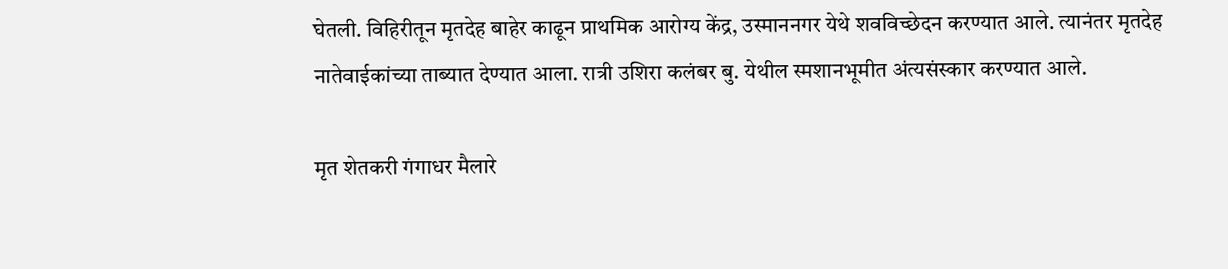घेतली. विहिरीतून मृतदेह बाहेर काढून प्राथमिक आरोग्य केंद्र, उस्माननगर येथे शवविच्छेदन करण्यात आले. त्यानंतर मृतदेह नातेवाईकांच्या ताब्यात देण्यात आला. रात्री उशिरा कलंबर बु. येथील स्मशानभूमीत अंत्यसंस्कार करण्यात आले.

मृत शेतकरी गंगाधर मैलारे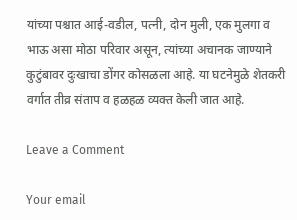यांच्या पश्चात आई-वडील, पत्नी, दोन मुली, एक मुलगा व भाऊ असा मोठा परिवार असून, त्यांच्या अचानक जाण्याने कुटुंबावर दुःखाचा डोंगर कोसळला आहे. या घटनेमुळे शेतकरी वर्गात तीव्र संताप व हळहळ व्यक्त केली जात आहे.

Leave a Comment

Your email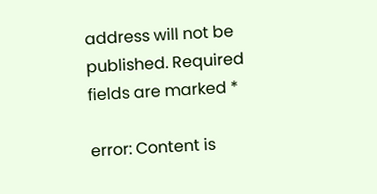address will not be published. Required fields are marked *

error: Content is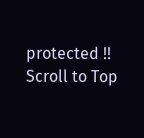protected !!
Scroll to Top